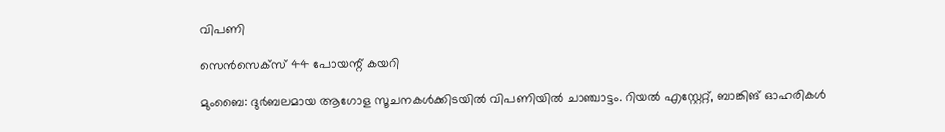വിപണി

സെന്‍സെക്സ് 44 പോയന്റ് കയറി

മുംബൈ: ദുര്‍ബലമായ ആഗോള സൂചനകള്‍ക്കിടയില്‍ വിപണിയില്‍ ചാഞ്ചാട്ടം. റിയല്‍ എസ്റ്റേറ്റ്, ബാങ്കിങ് ഓഹരികള്‍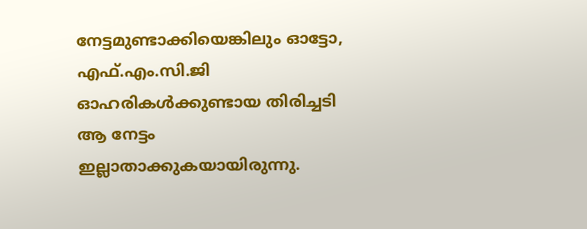നേട്ടമുണ്ടാക്കിയെങ്കിലും ഓട്ടോ, എഫ്.എം.സി.ജി ഓഹരികള്‍ക്കുണ്ടായ തിരിച്ചടി ആ നേട്ടം ഇല്ലാതാക്കുകയായിരുന്നു.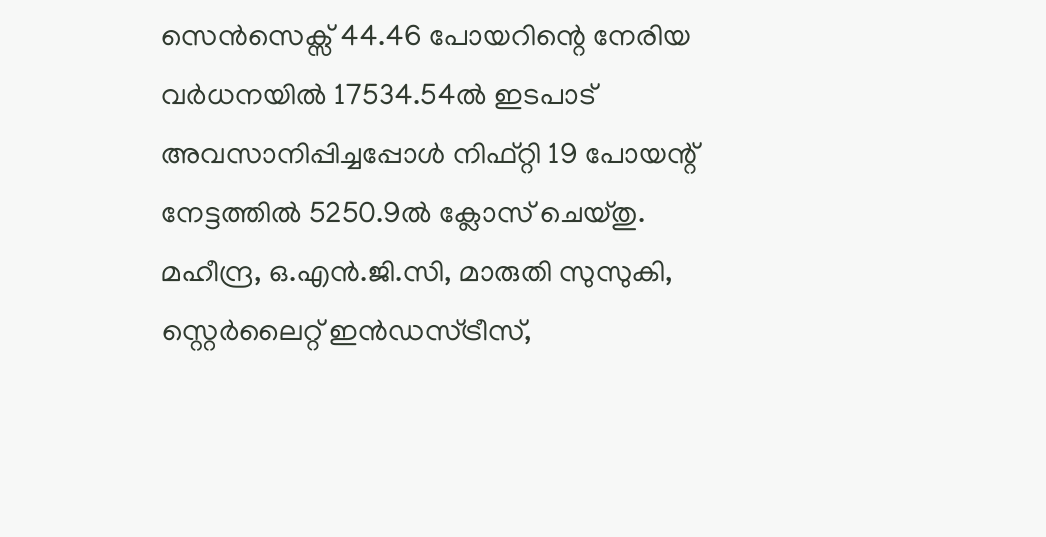സെന്‍സെക്സ് 44.46 പോയറിന്റെ നേരിയ വര്‍ധനയില്‍ 17534.54ല്‍ ഇടപാട് അവസാനിപ്പിച്ചപ്പോള്‍ നിഫ്റ്റി 19 പോയന്റ് നേട്ടത്തില്‍ 5250.9ല്‍ ക്ലോസ് ചെയ്തു.
മഹീന്ദ്ര, ഒ.എന്‍.ജി.സി, മാരുതി സുസുകി, സ്റ്റെര്‍ലൈറ്റ് ഇന്‍ഡസ്ട്രീസ്,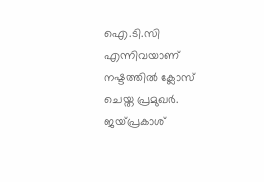ഐ.ടി.സി എന്നിവയാണ് നഷ്ടത്തില്‍ ക്ലോസ് ചെയ്ത പ്രമുഖര്‍. ജയ്പ്രകാശ്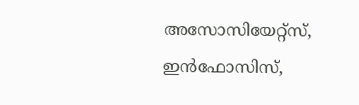അസോസിയേറ്റ്സ്, ഇന്‍ഫോസിസ്,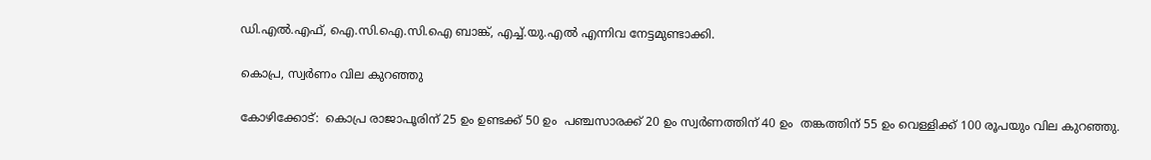ഡി.എല്‍.എഫ്, ഐ.സി.ഐ.സി.ഐ ബാങ്ക്, എച്ച്.യു.എല്‍ എന്നിവ നേട്ടമുണ്ടാക്കി.

കൊപ്ര, സ്വര്‍ണം വില കുറഞ്ഞു

കോഴിക്കോട്:  കൊപ്ര രാജാപൂരിന് 25 ഉം ഉണ്ടക്ക് 50 ഉം  പഞ്ചസാരക്ക് 20 ഉം സ്വര്‍ണത്തിന് 40 ഉം  തങ്കത്തിന് 55 ഉം വെള്ളിക്ക് 100 രൂപയും വില കുറഞ്ഞു.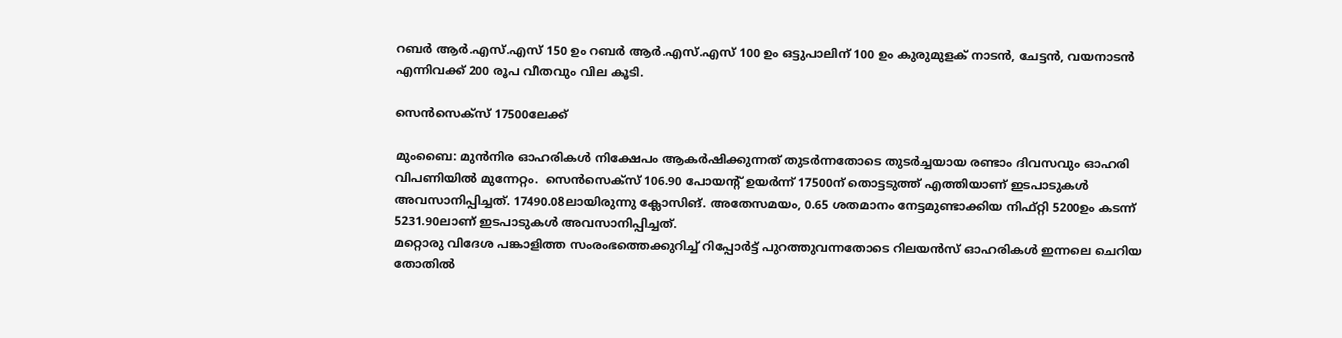റബര്‍ ആര്‍.എസ്.എസ് 150 ഉം റബര്‍ ആര്‍.എസ്.എസ് 100 ഉം ഒട്ടുപാലിന് 100 ഉം കുരുമുളക് നാടന്‍, ചേട്ടന്‍, വയനാടന്‍ എന്നിവക്ക് 200 രൂപ വീതവും വില കൂടി.

സെന്‍സെക്സ് 17500ലേക്ക്

മുംബൈ: മുന്‍നിര ഓഹരികള്‍ നിക്ഷേപം ആകര്‍ഷിക്കുന്നത് തുടര്‍ന്നതോടെ തുടര്‍ച്ചയായ രണ്ടാം ദിവസവും ഓഹരി വിപണിയില്‍ മുന്നേറ്റം.  സെന്‍സെക്സ് 106.90 പോയന്റ് ഉയര്‍ന്ന് 17500ന് തൊട്ടടുത്ത് എത്തിയാണ് ഇടപാടുകള്‍ അവസാനിപ്പിച്ചത്. 17490.08ലായിരുന്നു ക്ലോസിങ്. അതേസമയം, 0.65 ശതമാനം നേട്ടമുണ്ടാക്കിയ നിഫ്റ്റി 5200ഉം കടന്ന് 5231.90ലാണ് ഇടപാടുകള്‍ അവസാനിപ്പിച്ചത്.
മറ്റൊരു വിദേശ പങ്കാളിത്ത സംരംഭത്തെക്കുറിച്ച് റിപ്പോര്‍ട്ട് പുറത്തുവന്നതോടെ റിലയന്‍സ് ഓഹരികള്‍ ഇന്നലെ ചെറിയ തോതില്‍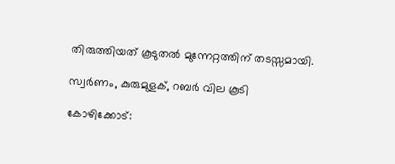തിരുത്തിയത് കൂടുതല്‍ മുന്നേറ്റത്തിന് തടസ്സമായി.

സ്വര്‍ണം, കുരുമുളക്, റബര്‍ വില കൂടി

കോഴിക്കോട്: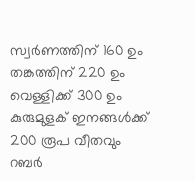സ്വര്‍ണത്തിന് 160 ഉം തങ്കത്തിന് 220 ഉം വെള്ളിക്ക് 300 ഉം കുരുമുളക് ഇനങ്ങള്‍ക്ക് 200 രൂപ വീതവും റബര്‍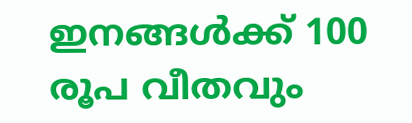ഇനങ്ങള്‍ക്ക് 100 രൂപ വീതവും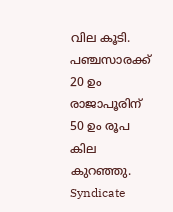വില കൂടി. പഞ്ചസാരക്ക് 20 ഉം രാജാപൂരിന് 50 ഉം രൂപ കില കുറഞ്ഞു.
Syndicate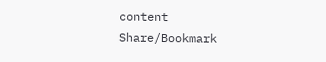content
Share/Bookmark